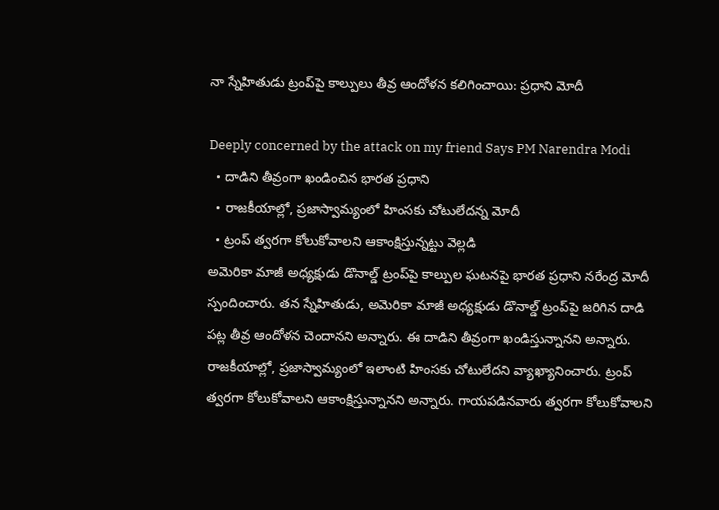నా స్నేహితుడు ట్రంప్‌పై కాల్పులు తీవ్ర ఆందోళన కలిగించాయి: ప్రధాని మోదీ

Deeply concerned by the attack on my friend Says PM Narendra Modi
  • దాడిని తీవ్రంగా ఖండించిన భారత ప్రధాని
  • రాజకీయాల్లో, ప్రజాస్వామ్యంలో హింసకు చోటులేదన్న మోదీ
  • ట్రంప్ త్వరగా కోలుకోవాలని ఆకాంక్షిస్తున్నట్టు వెల్లడి
అమెరికా మాజీ అధ్యక్షుడు డొనాల్డ్ ట్రంప్‌పై కాల్పుల ఘటనపై భారత ప్రధాని నరేంద్ర మోదీ స్పందించారు. తన స్నేహితుడు, అమెరికా మాజీ అధ్యక్షుడు డొనాల్డ్ ట్రంప్‌పై జరిగిన దాడి పట్ల తీవ్ర ఆందోళన చెందానని అన్నారు. ఈ దాడిని తీవ్రంగా ఖండిస్తున్నానని అన్నారు. రాజకీయాల్లో, ప్రజాస్వామ్యంలో ఇలాంటి హింసకు చోటులేదని వ్యాఖ్యానించారు. ట్రంప్ త్వరగా కోలుకోవాలని ఆకాంక్షిస్తున్నానని అన్నారు. గాయపడినవారు త్వరగా కోలుకోవాలని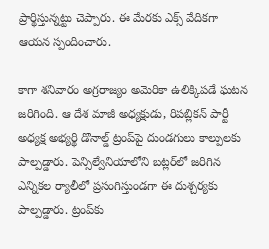ప్రార్థిస్తున్నట్టు చెప్పారు. ఈ మేరకు ఎక్స్ వేదికగా ఆయన స్పందించారు.

కాగా శనివారం అగ్రరాజ్యం అమెరికా ఉలిక్కిపడే ఘటన జరిగింది. ఆ దేశ మాజీ అధ్యక్షుడు, రిపబ్లికన్ పార్టీ అధ్యక్ష అభ్యర్థి డొనాల్డ్ ట్రంప్‌పై దుండగులు కాల్పులకు పాల్పడ్డారు. పెన్సిల్వేనియాలోని బట్లర్‌లో జరిగిన ఎన్నికల ర్యాలీలో ప్రసంగిస్తుండగా ఈ దుశ్చర్యకు పాల్పడ్డారు. ట్రంప్‌కు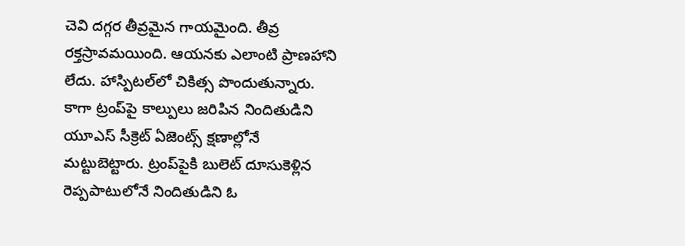చెవి దగ్గర తీవ్రమైన గాయమైంది. తీవ్ర రక్తస్రావమయింది. ఆయనకు ఎలాంటి ప్రాణహాని లేదు. హాస్పిటల్‌లో చికిత్స పొందుతున్నారు. కాగా ట్రంప్‌పై కాల్పులు జరిపిన నిందితుడిని యూఎస్ సీక్రెట్ ఏజెంట్స్ క్షణాల్లోనే మట్టుబెట్టారు. ట్రంప్‌పైకి బులెట్ దూసుకెళ్లిన రెప్పపాటులోనే నిందితుడిని ఓ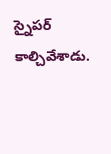స్నైపర్ కాల్చివేశాడు.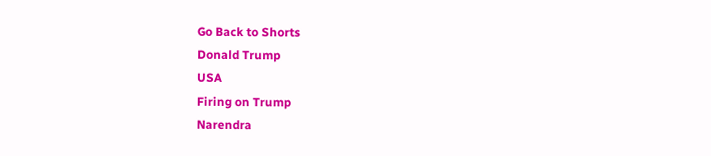Go Back to Shorts
Donald Trump
USA
Firing on Trump
Narendra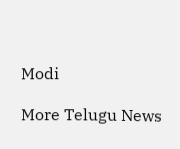Modi

More Telugu News